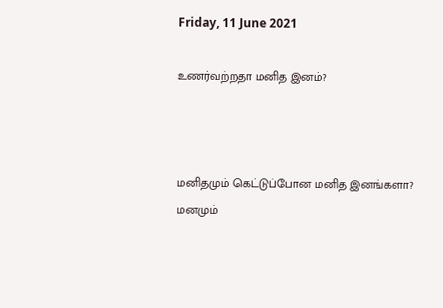Friday, 11 June 2021

உணர்வற்றதா மனித இனம்?



மனிதமும் கெட்டுப்போன மனித இனங்களா?
மனமும்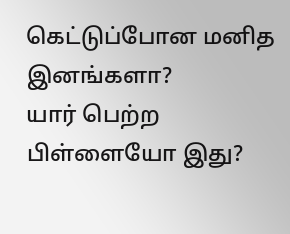கெட்டுப்போன மனித இனங்களா?
யார் பெற்ற பிள்ளையோ இது?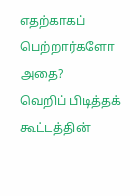எதற்காகப் பெற்றார்களோ அதை?
வெறிப் பிடித்தக் கூட்டத்தின்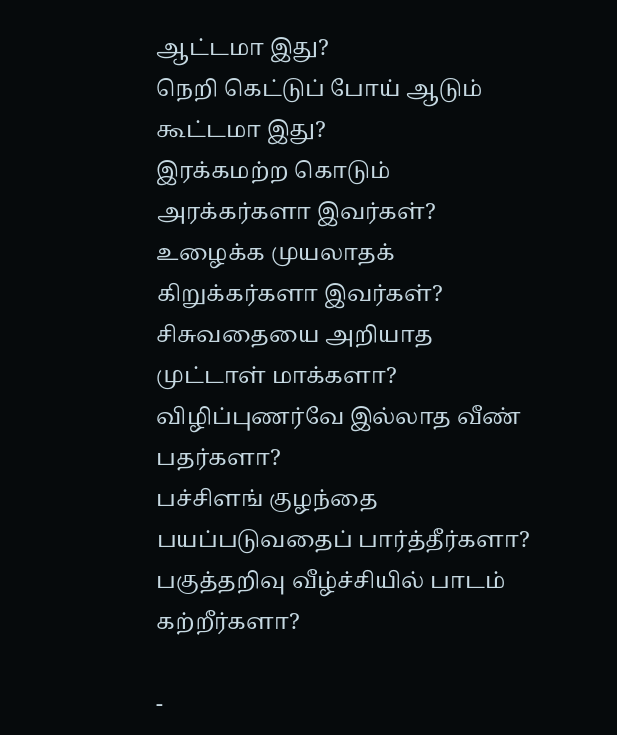ஆட்டமா இது?
நெறி கெட்டுப் போய் ஆடும் கூட்டமா இது?
இரக்கமற்ற கொடும் அரக்கர்களா இவர்கள்?
உழைக்க முயலாதக் கிறுக்கர்களா இவர்கள்?
சிசுவதையை அறியாத முட்டாள் மாக்களா?
விழிப்புணர்வே இல்லாத வீண் பதர்களா?
பச்சிளங் குழந்தை பயப்படுவதைப் பார்த்தீர்களா?
பகுத்தறிவு வீழ்ச்சியில் பாடம் கற்றீர்களா?

-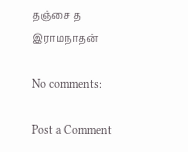தஞ்சை த இராமநாதன்

No comments:

Post a Comment